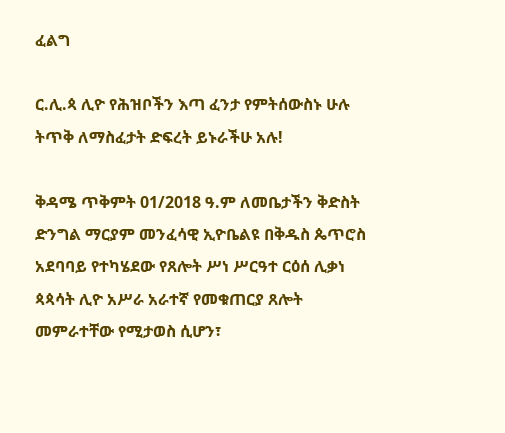ፈልግ

ር.ሊ.ጳ ሊዮ የሕዝቦችን እጣ ፈንታ የምትሰውስኑ ሁሉ ትጥቅ ለማስፈታት ድፍረት ይኑራችሁ አሉ!

ቅዳሜ ጥቅምት 01/2018 ዓ.ም ለመቤታችን ቅድስት ድንግል ማርያም መንፈሳዊ ኢዮቤልዩ በቅዱስ ጴጥሮስ አደባባይ የተካሄደው የጸሎት ሥነ ሥርዓተ ርዕሰ ሊቃነ ጳጳሳት ሊዮ አሥራ አራተኛ የመቁጠርያ ጸሎት መምራተቸው የሚታወስ ሲሆን፣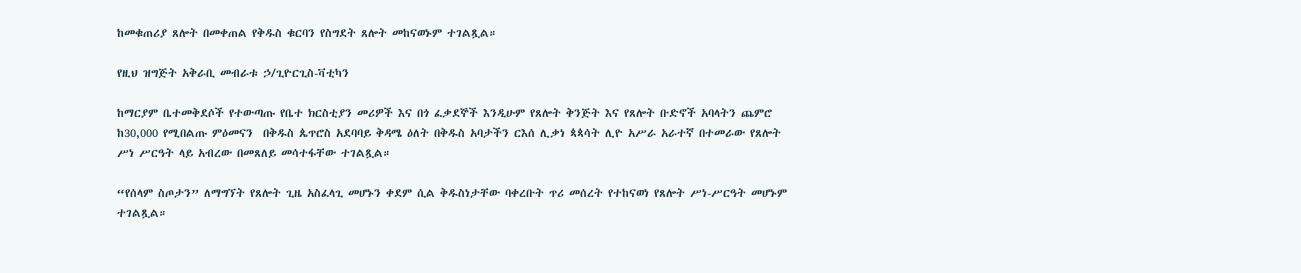ከመቁጠሪያ ጸሎት በመቀጠል የቅዱስ ቁርባን የስግደት ጸሎት መከናወኑም ተገልጿል።

የዚህ ዝግጅት አቅራቢ መብራቱ ኃ/ጊዮርጊስ-ቫቲካን

ከማርያም ቤተመቅደሶች የተውጣጡ የቤተ ክርስቲያን መሪዎች እና በጎ ፈቃደኞች እንዲሁም የጸሎት ቅንጅት እና የጸሎት ቡድኖች አባላትን ጨምሮ  ከ30,000 የሚበልጡ ምዕመናን  በቅዱስ ጴጥሮስ አደባባይ ቅዳሜ ዕለት በቅዱስ አባታችን ርእሰ ሊቃነ ጳጳሳት ሊዮ አሥራ አራተኛ በተመራው የጸሎት ሥነ ሥርዓት ላይ አብረው በመጸለይ መሳተፋቸው ተገልጿል።

“የሰላም ስጦታን” ለማግኘት የጸሎት ጊዜ አስፈላጊ መሆኑን ቀደም ሲል ቅዱስነታቸው ባቀረቡት ጥሪ መሰረት የተከናወነ የጸሎት ሥነ-ሥርዓት መሆኑም ተገልጿል።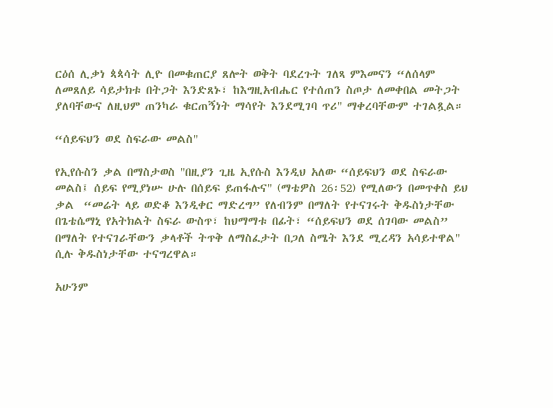ርዕሰ ሊቃነ ጳጳሳት ሊዮ በመቁጠርያ ጸሎት ወቅት ባደረጉት ገለጻ ምእመናን “ለሰላም ለመጸለይ ሳይታክቱ በትጋት እንድጸኑ፣ ከእግዚአብሔር የተሰጠን ስጦታ ለመቀበል መትጋት ያለባቸውና ለዚህም ጠንካራ ቁርጠኝነት ማሳየት እንደሚገባ ጥሪ" ማቀረባቸውም ተገልጿል።

“ሰይፍህን ወደ ስፍራው መልስ"

የኢየሱስን ቃል በማስታወስ "በዚያን ጊዜ ኢየሱስ እንዲህ አለው “ሰይፍህን ወደ ስፍራው መልስ፤ ሰይፍ የሚያነሡ ሁሉ በሰይፍ ይጠፋሉና" (ማቴዎስ 26፡52) የሚለውን በመጥቀስ ይህ ቃል  “መሬት ላይ ወድቆ እንዲቀር ማድረግ” የለብንም በማለት የተናገሩት ቅዱስነታቸው በጌቴሴማኒ የአትክልት ስፍራ ውስጥ፣ ከህማማቱ በፊት፣ “ሰይፍህን ወደ ሰገባው መልስ” በማለት የተናገራቸውን ቃላቶች ትጥቅ ለማስፈታት በጋለ ስሜት እንደ ሚረዳን አሳይተዋል" ሲሉ ቅዱስነታቸው ተናግረዋል።

አሁንም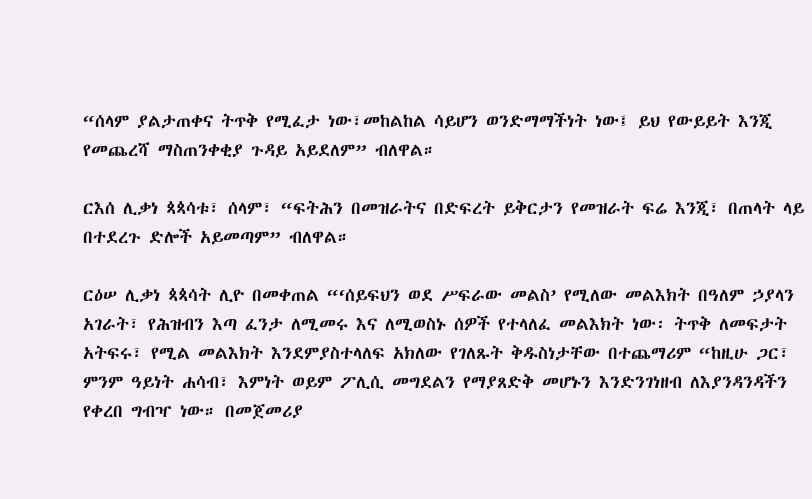“ሰላም ያልታጠቀና ትጥቅ የሚፈታ ነው፣መከልከል ሳይሆን ወንድማማችነት ነው፤ ይህ የውይይት እንጂ የመጨረሻ ማስጠንቀቂያ ጉዳይ አይደለም” ብለዋል።

ርእሰ ሊቃነ ጳጳሳቱ፣ ሰላም፣ “ፍትሕን በመዝራትና በድፍረት ይቅርታን የመዝራት ፍሬ እንጂ፣ በጠላት ላይ በተደረጉ ድሎች አይመጣም” ብለዋል።

ርዕሠ ሊቃነ ጳጳሳት ሊዮ በመቀጠል “‘ሰይፍህን ወደ ሥፍራው መልስ’ የሚለው መልእክት በዓለም ኃያላን አገራት፣ የሕዝብን እጣ ፈንታ ለሚመሩ እና ለሚወስኑ ሰዎች የተላለፈ መልእክት ነው፡ ትጥቅ ለመፍታት አትፍሩ፣ የሚል መልእክት እንደምያስተላለፍ አክለው የገለጹት ቅዱስነታቸው በተጨማሪም “ከዚሁ ጋር፣ ምንም ዓይነት ሐሳብ፣ እምነት ወይም ፖሊሲ መግደልን የማያጸድቅ መሆኑን እንድንገነዘብ ለእያንዳንዳችን የቀረበ ግብዣ ነው። በመጀመሪያ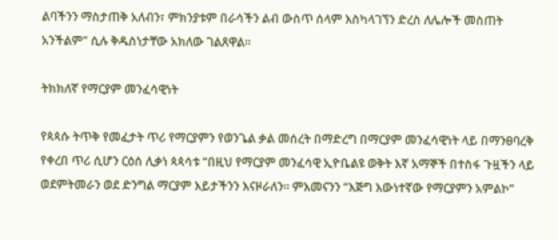ልባችንን ማስታጠቅ አለብን፣ ምክንያቱም በራሳችን ልብ ውስጥ ሰላም እስካላገኘን ድረስ ለሌሎች መስጠት አንችልም" ሲሉ ቅዱስነታቸው አክለው ገልጸዋል።

ትክክለኛ የማርያም መንፈሳዊነት

የጳጳሱ ትጥቅ የመፈታት ጥሪ የማርያምን የወንጌል ቃል መሰረት በማድረግ በማርያም መንፈሳዊነት ላይ በማንፀባረቅ የቀረበ ጥሪ ሲሆን ርዕሰ ሊቃነ ጳጳሳቱ “በዚህ የማርያም መንፈሳዊ ኢዮቤልዩ ወቅት እኛ አማኞች በተስፋ ጉዟችን ላይ ወደምትመራን ወደ ድንግል ማርያም እይታችንን እናዞራለን። ምእመናንን “እጅግ እውነተኛው የማርያምን አምልኮ”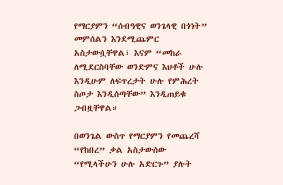የማርያምን “ሰብዓዊና ወንጌላዊ በጎነት” መምሰልን እንደሚጨምር አስታውሷቸዋል፣ እናም “መከራ ለሚደርስባቸው ወንድምና እህቶች ሁሉ እንዲሁም ለፍጥረታት ሁሉ የምሕረት ስጦታ እንዲሰጣቸው” እንዲጠይቁ ጋብዟቸዋል።

በወንጌል ውስጥ የማርያምን የመጨረሻ “የከበረ” ቃል አስታውሰው “የሚላችሁን ሁሉ አድርጉ” ያሉት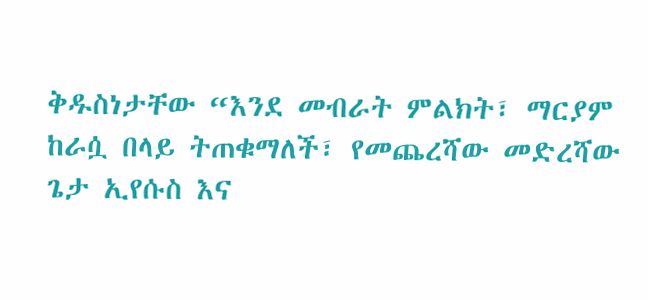ቅዱስነታቸው “እንደ መብራት ምልክት፣ ማርያም ከራሷ በላይ ትጠቁማለች፣ የመጨረሻው መድረሻው ጌታ ኢየሱስ እና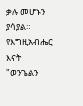ቃሉ መሆኑን ያሳያል። የእግዚአብሔር እናት "ወንጌልን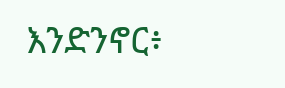እንድንኖር፥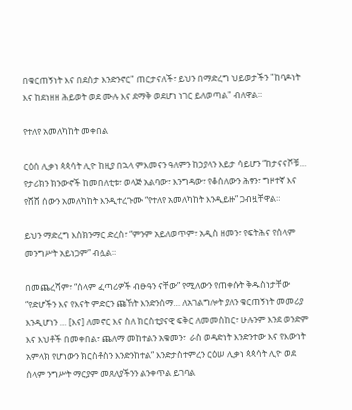በቁርጠኝነት እና በደስታ እንድንኖር" ጠርታናለች፣ ይህን በማድረግ ህይወታችን "ከባዶነት እና ከደነዘዘ ሕይወት ወደ ሙሉ እና ደማቅ ወደሆነ ነገር ይለወጣል" ብለዋል።

የተለየ አመለካከት መቀበል

ርዕሰ ሊቃነ ጳጳሳት ሊዮ ከዚያ በኋላ ምእመናን ዓለምን ከኃያላን እይታ ሳይሆን “ከታናናሾቹ… የታሪክን ክንውኖች ከመበለቲቱ፣ ወላጅ አልባው፣ እንግዳው፣ የቆሰለውን ሕፃን፣ ግዞተኛ እና የሸሸ ሰውን አመለካከት እንዲተረጉሙ “የተለየ አመለካከት እንዲይዙ” ጋብዟቸዋል።

ይህን ማድረግ እስክንማር ድረስ፣ “ምንም አይለወጥም፣ አዲስ ዘመን፣ የፍትሕና የሰላም መንግሥት አይነጋም” ብሏል።

በመጨረሻም፣ “ሰላም ፈጣሪዎች ብፁዓን ናቸው” የሚለውን የጠቀሱት ቅዱስነታቸው “የድሆችን እና የእናት ምድርን ጩኸት እንድንሰማ… ለአገልግሎት ያለን ቁርጠኝነት መመሪያ እንዲሆነን … [እና] ለመኖር እና ስለ ክርስቲያናዊ ፍቅር ለመመስከር፣ ሁሉንም እንደ ወንድም እና እህቶች በመቀበል፣ ጨለማ መከተልን አቁመን፣  ራስ ወዳድነት እንድንተው እና የእውነት አምላክ የሆነውን ክርስቶስን እንድንከተል” እንድታስተምረን ርዕሠ ሊቃነ ጳጳሳት ሊዮ ወደ ሰላም ንግሥት ማርያም መጸለያችንን ልንቀጥል ይገባል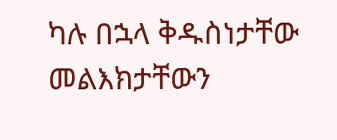ካሉ በኋላ ቅዱስነታቸው መልእክታቸውን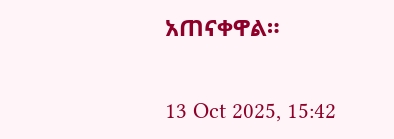አጠናቀዋል።

13 Oct 2025, 15:42